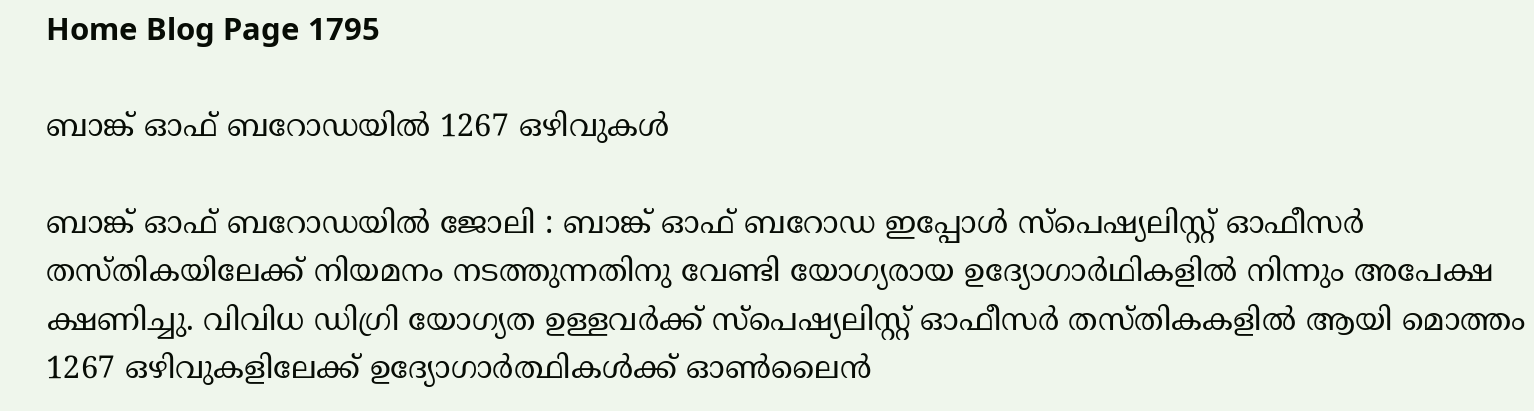Home Blog Page 1795

ബാങ്ക് ഓഫ് ബറോഡയില്‍ 1267 ഒഴിവുകള്‍

ബാങ്ക് ഓഫ് ബറോഡയില്‍ ജോലി : ബാങ്ക് ഓഫ് ബറോഡ ഇപ്പോള്‍ സ്‌പെഷ്യലിസ്റ്റ് ഓഫീസര്‍ തസ്തികയിലേക്ക് നിയമനം നടത്തുന്നതിനു വേണ്ടി യോഗ്യരായ ഉദ്യോഗാര്‍ഥികളില്‍ നിന്നും അപേക്ഷ ക്ഷണിച്ചു. വിവിധ ഡിഗ്രി യോഗ്യത ഉള്ളവര്‍ക്ക് സ്‌പെഷ്യലിസ്റ്റ് ഓഫീസര്‍ തസ്തികകളില്‍ ആയി മൊത്തം 1267 ഒഴിവുകളിലേക്ക് ഉദ്യോഗാര്‍ത്ഥികള്‍ക്ക് ഓണ്‍ലൈന്‍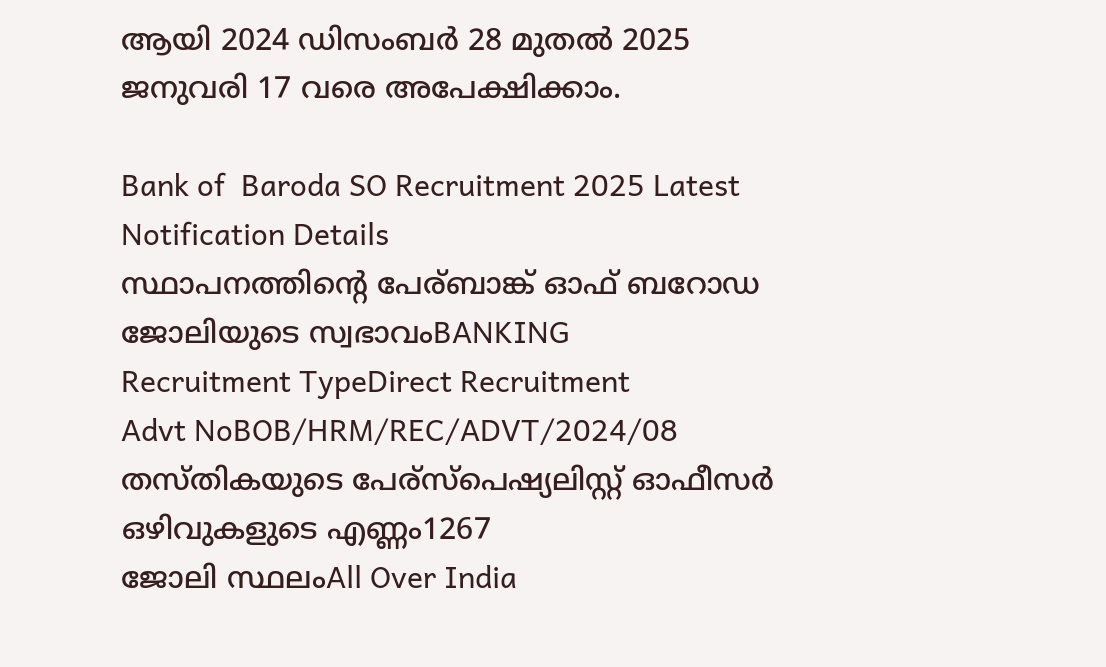ആയി 2024 ഡിസംബര്‍ 28 മുതല്‍ 2025 ജനുവരി 17 വരെ അപേക്ഷിക്കാം.

Bank of  Baroda SO Recruitment 2025 Latest Notification Details
സ്ഥാപനത്തിന്റെ പേര്ബാങ്ക് ഓഫ് ബറോഡ
ജോലിയുടെ സ്വഭാവംBANKING
Recruitment TypeDirect Recruitment
Advt NoBOB/HRM/REC/ADVT/2024/08
തസ്തികയുടെ പേര്സ്പെഷ്യലിസ്റ്റ് ഓഫീസർ
ഒഴിവുകളുടെ എണ്ണം1267
ജോലി സ്ഥലംAll Over India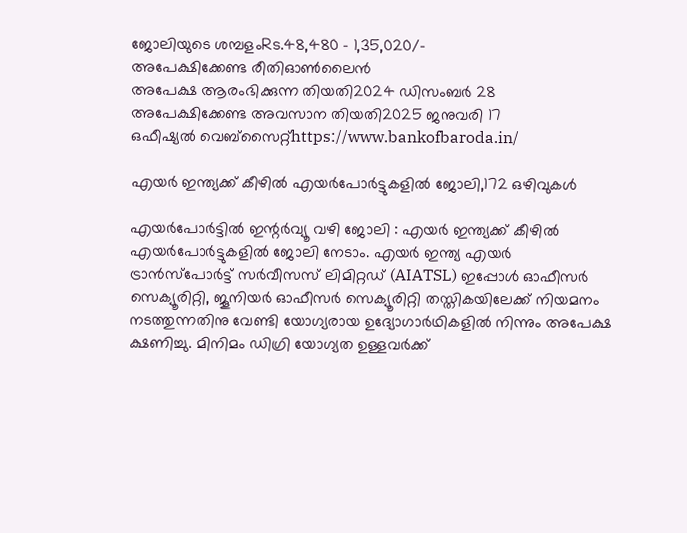ജോലിയുടെ ശമ്പളംRs.48,480 – 1,35,020/-
അപേക്ഷിക്കേണ്ട രീതിഓണ്‍ലൈന്‍
അപേക്ഷ ആരംഭിക്കുന്ന തിയതി2024 ഡിസംബര്‍ 28
അപേക്ഷിക്കേണ്ട അവസാന തിയതി2025 ജനുവരി 17
ഒഫീഷ്യല്‍ വെബ്സൈറ്റ്https://www.bankofbaroda.in/

എയര്‍ ഇന്ത്യക്ക് കീഴില്‍ എയര്‍പോര്‍ട്ടുകളില്‍ ജോലി,172 ഒഴിവുകള്‍

എയര്‍പോര്‍ട്ടില്‍ ഇന്റര്‍വ്യൂ വഴി ജോലി : എയര്‍ ഇന്ത്യക്ക് കീഴില്‍ എയര്‍പോര്‍ട്ടുകളില്‍ ജോലി നേടാം. എയര്‍ ഇന്ത്യ എയര്‍ ട്രാന്‍സ്‌പോര്‍ട്ട് സര്‍വീസസ് ലിമിറ്റഡ് (AIATSL) ഇപ്പോള്‍ ഓഫീസര്‍ സെക്യൂരിറ്റി, ജൂനിയര്‍ ഓഫീസര്‍ സെക്യൂരിറ്റി തസ്തികയിലേക്ക് നിയമനം നടത്തുന്നതിനു വേണ്ടി യോഗ്യരായ ഉദ്യോഗാര്‍ഥികളില്‍ നിന്നും അപേക്ഷ ക്ഷണിച്ചു. മിനിമം ഡിഗ്രി യോഗ്യത ഉള്ളവര്‍ക്ക്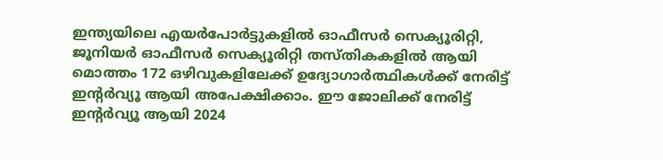ഇന്ത്യയിലെ എയര്‍പോര്‍ട്ടുകളില്‍ ഓഫീസര്‍ സെക്യൂരിറ്റി, ജൂനിയര്‍ ഓഫീസര്‍ സെക്യൂരിറ്റി തസ്തികകളില്‍ ആയി മൊത്തം 172 ഒഴിവുകളിലേക്ക് ഉദ്യോഗാര്‍ത്ഥികള്‍ക്ക് നേരിട്ട് ഇന്റര്‍വ്യൂ ആയി അപേക്ഷിക്കാം. ഈ ജോലിക്ക് നേരിട്ട് ഇന്റര്‍വ്യൂ ആയി 2024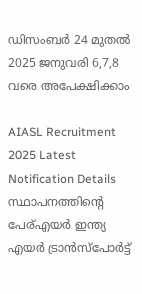ഡിസംബര്‍ 24 മുതല്‍ 2025 ജനുവരി 6,7,8 വരെ അപേക്ഷിക്കാം

AIASL Recruitment 2025 Latest Notification Details
സ്ഥാപനത്തിന്റെ പേര്എയർ ഇന്ത്യ എയർ ട്രാൻസ്പോർട്ട്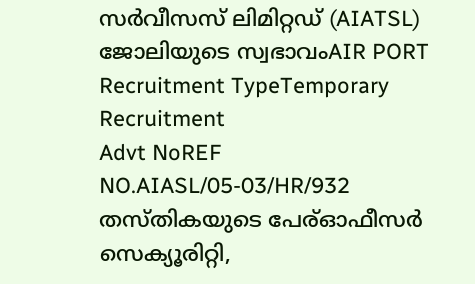സർവീസസ് ലിമിറ്റഡ് (AIATSL)
ജോലിയുടെ സ്വഭാവംAIR PORT
Recruitment TypeTemporary Recruitment
Advt NoREF NO.AIASL/05-03/HR/932
തസ്തികയുടെ പേര്ഓഫീസർ സെക്യൂരിറ്റി,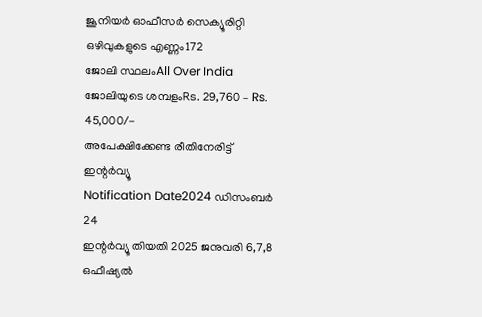ജൂനിയർ ഓഫീസർ സെക്യൂരിറ്റി
ഒഴിവുകളുടെ എണ്ണം172
ജോലി സ്ഥലംAll Over India
ജോലിയുടെ ശമ്പളംRs. 29,760 – Rs. 45,000/-
അപേക്ഷിക്കേണ്ട രീതിനേരിട്ട് ഇന്റര്‍വ്യൂ
Notification Date2024 ഡിസംബര്‍ 24
ഇന്റര്‍വ്യൂ തിയതി 2025 ജനുവരി 6,7,8
ഒഫീഷ്യല്‍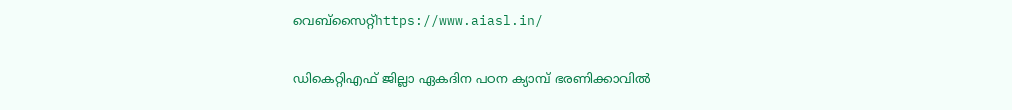വെബ്സൈറ്റ്https://www.aiasl.in/

ഡികെറ്റിഎഫ് ജില്ലാ ഏകദിന പഠന ക്യാമ്പ് ഭരണിക്കാവിൽ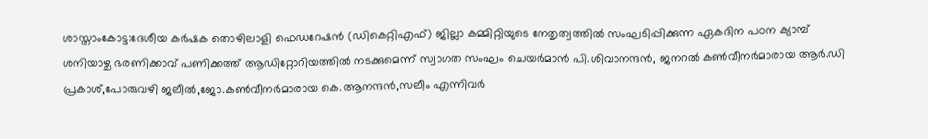ശാസ്താംകോട്ട:ദേശീയ കർഷക തൊഴിലാളി ഫെഡറേഷൻ (ഡികെറ്റിഎഫ്) ജില്ലാ കമ്മിറ്റിയുടെ നേതൃത്വത്തിൽ സംഘടിപ്പിക്കുന്ന ഏകദിന പഠന ക്യാമ്പ് ശനിയാഴ്ച ഭരണിക്കാവ് പണിക്കത്ത് ആഡിറ്റോറിയത്തിൽ നടക്കുമെന്ന് സ്വാഗത സംഘം ചെയർമാൻ പി.ശിവാനന്ദൻ, ജനറൽ കൺവീനർമാരായ ആർ.ഡി പ്രകാശ്,പോരുവഴി ജലീൽ,ജോ.കൺവീനർമാരായ കെ.ആനന്ദൻ,സലീം എന്നിവർ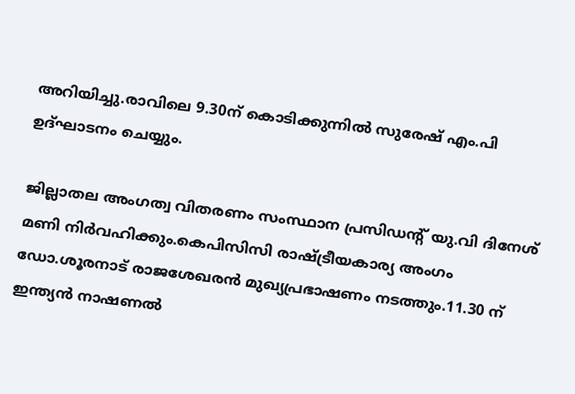അറിയിച്ചു.രാവിലെ 9.30ന് കൊടിക്കുന്നിൽ സുരേഷ് എം.പി ഉദ്ഘാടനം ചെയ്യും.

ജില്ലാതല അംഗത്വ വിതരണം സംസ്ഥാന പ്രസിഡൻ്റ് യു.വി ദിനേശ് മണി നിർവഹിക്കും.കെപിസിസി രാഷ്ട്രീയകാര്യ അംഗം ഡോ.ശൂരനാട് രാജശേഖരൻ മുഖ്യപ്രഭാഷണം നടത്തും.11.30 ന് ഇന്ത്യൻ നാഷണൽ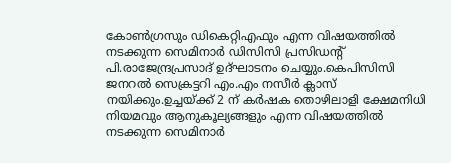കോൺഗ്രസും ഡികെറ്റിഎഫും എന്ന വിഷയത്തിൽ നടക്കുന്ന സെമിനാർ ഡിസിസി പ്രസിഡൻ്റ് പി.രാജേന്ദ്രപ്രസാദ് ഉദ്ഘാടനം ചെയ്യും.കെപിസിസി ജനറൽ സെക്രട്ടറി എം.എം നസീർ ക്ലാസ് നയിക്കും.ഉച്ചയ്ക്ക് 2 ന് കർഷക തൊഴിലാളി ക്ഷേമനിധി നിയമവും ആനുകൂല്യങ്ങളും എന്ന വിഷയത്തിൽ നടക്കുന്ന സെമിനാർ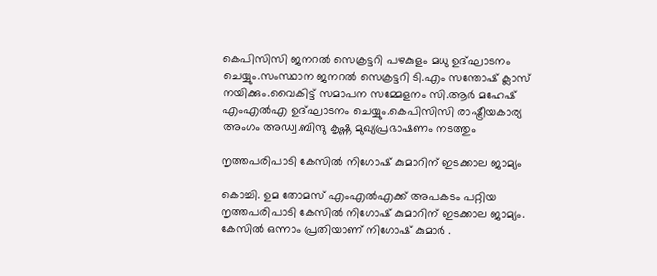കെപിസിസി ജനറൽ സെക്രട്ടറി പഴകുളം മധു ഉദ്ഘാടനം ചെയ്യും.സംസ്ഥാന ജനറൽ സെക്രട്ടറി ടി.എം സന്തോഷ് ക്ലാസ് നയിക്കും.വൈകിട്ട് സമാപന സമ്മേളനം സി.ആർ മഹേഷ് എംഎൽഎ ഉദ്ഘാടനം ചെയ്യും.കെപിസിസി രാഷ്ട്രീയകാര്യ അംഗം അഡ്വ.ബിന്ദു കൃഷ്ണ മുഖ്യപ്രഭാഷണം നടത്തും

നൃത്തപരിപാടി കേസിൽ നിഗോഷ് കുമാറിന് ഇടക്കാല ജാമ്യം

കൊച്ചി. ഉമ തോമസ് എംഎൽഎക്ക് അപകടം പറ്റിയ നൃത്തപരിപാടി കേസിൽ നിഗോഷ് കുമാറിന് ഇടക്കാല ജാമ്യം. കേസിൽ ഒന്നാം പ്രതിയാണ് നിഗോഷ് കുമാർ .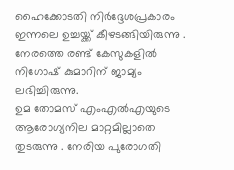ഹൈക്കോടതി നിർദ്ദേശപ്രകാരം ഇന്നലെ ഉച്ചയ്ക്ക് കീഴടങ്ങിയിരുന്നു .
നേരത്തെ രണ്ട് കേസുകളിൽ നിഗോഷ് കുമാറിന് ജാമ്യം ലഭിച്ചിരുന്നു.
ഉമ തോമസ് എംഎൽഎയുടെ ആരോഗ്യനില മാറ്റമില്ലാതെ തുടരുന്നു . നേരിയ പുരോഗതി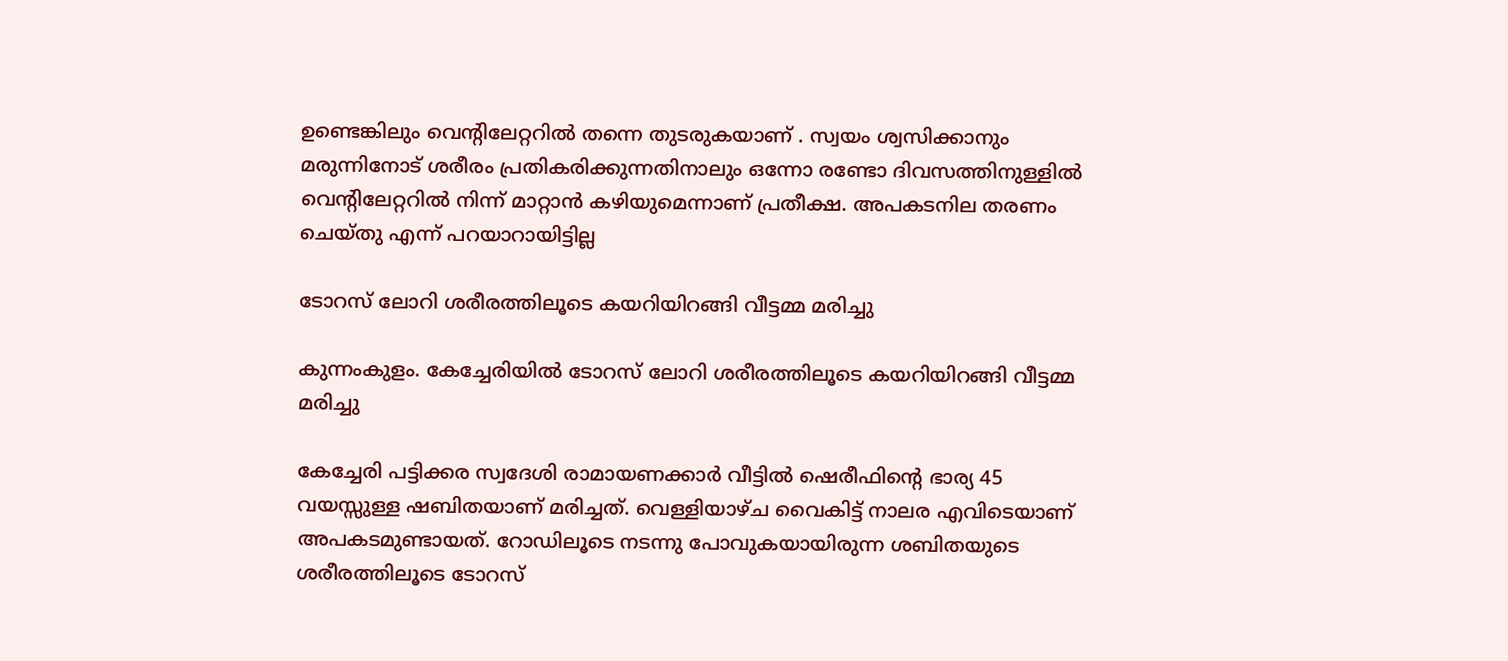ഉണ്ടെങ്കിലും വെന്റിലേറ്ററിൽ തന്നെ തുടരുകയാണ് . സ്വയം ശ്വസിക്കാനും മരുന്നിനോട് ശരീരം പ്രതികരിക്കുന്നതിനാലും ഒന്നോ രണ്ടോ ദിവസത്തിനുള്ളിൽ വെന്റിലേറ്ററിൽ നിന്ന് മാറ്റാൻ കഴിയുമെന്നാണ് പ്രതീക്ഷ. അപകടനില തരണം ചെയ്തു എന്ന് പറയാറായിട്ടില്ല

ടോറസ് ലോറി ശരീരത്തിലൂടെ കയറിയിറങ്ങി വീട്ടമ്മ മരിച്ചു

കുന്നംകുളം. കേച്ചേരിയിൽ ടോറസ് ലോറി ശരീരത്തിലൂടെ കയറിയിറങ്ങി വീട്ടമ്മ മരിച്ചു

കേച്ചേരി പട്ടിക്കര സ്വദേശി രാമായണക്കാർ വീട്ടിൽ ഷെരീഫിന്റെ ഭാര്യ 45 വയസ്സുള്ള ഷബിതയാണ് മരിച്ചത്. വെള്ളിയാഴ്ച വൈകിട്ട് നാലര എവിടെയാണ് അപകടമുണ്ടായത്. റോഡിലൂടെ നടന്നു പോവുകയായിരുന്ന ശബിതയുടെ ശരീരത്തിലൂടെ ടോറസ്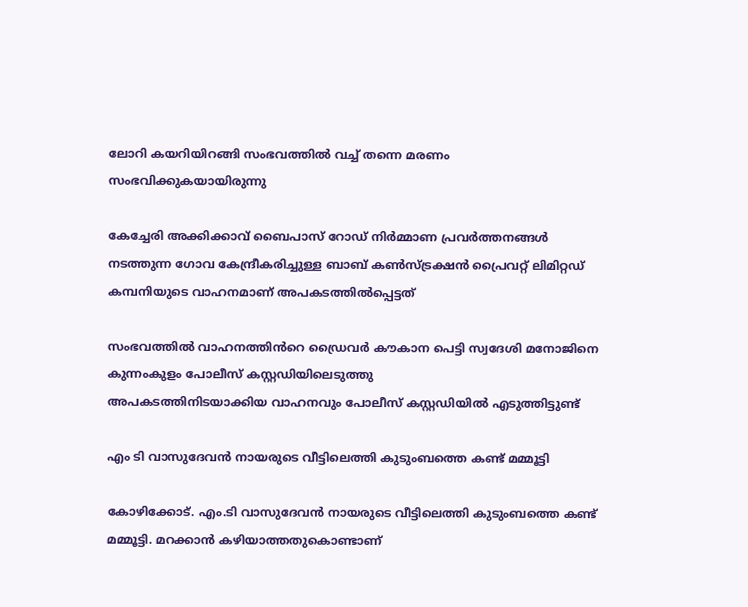ലോറി കയറിയിറങ്ങി സംഭവത്തിൽ വച്ച് തന്നെ മരണം സംഭവിക്കുകയായിരുന്നു

കേച്ചേരി അക്കിക്കാവ് ബൈപാസ് റോഡ് നിർമ്മാണ പ്രവർത്തനങ്ങൾ നടത്തുന്ന ഗോവ കേന്ദ്രീകരിച്ചുള്ള ബാബ് കൺസ്ട്രക്ഷൻ പ്രൈവറ്റ് ലിമിറ്റഡ് കമ്പനിയുടെ വാഹനമാണ് അപകടത്തിൽപ്പെട്ടത്

സംഭവത്തിൽ വാഹനത്തിൻറെ ഡ്രൈവർ കൗകാന പെട്ടി സ്വദേശി മനോജിനെ കുന്നംകുളം പോലീസ് കസ്റ്റഡിയിലെടുത്തു
അപകടത്തിനിടയാക്കിയ വാഹനവും പോലീസ് കസ്റ്റഡിയിൽ എടുത്തിട്ടുണ്ട്

എം ടി വാസുദേവൻ നായരുടെ വീട്ടിലെത്തി കുടുംബത്തെ കണ്ട് മമ്മൂട്ടി

കോഴിക്കോട്. എം.ടി വാസുദേവൻ നായരുടെ വീട്ടിലെത്തി കുടുംബത്തെ കണ്ട് മമ്മൂട്ടി. മറക്കാൻ കഴിയാത്തതുകൊണ്ടാണ്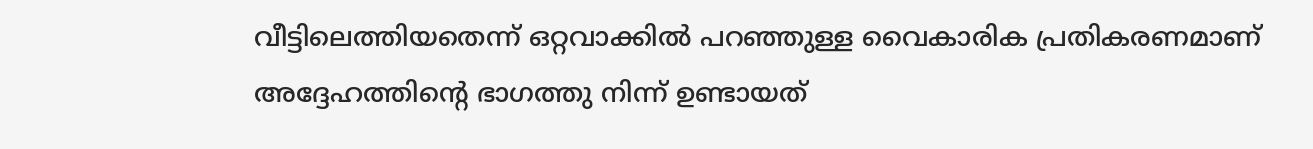വീട്ടിലെത്തിയതെന്ന് ഒറ്റവാക്കിൽ പറഞ്ഞുള്ള വൈകാരിക പ്രതികരണമാണ് അദ്ദേഹത്തിൻ്റെ ഭാഗത്തു നിന്ന് ഉണ്ടായത്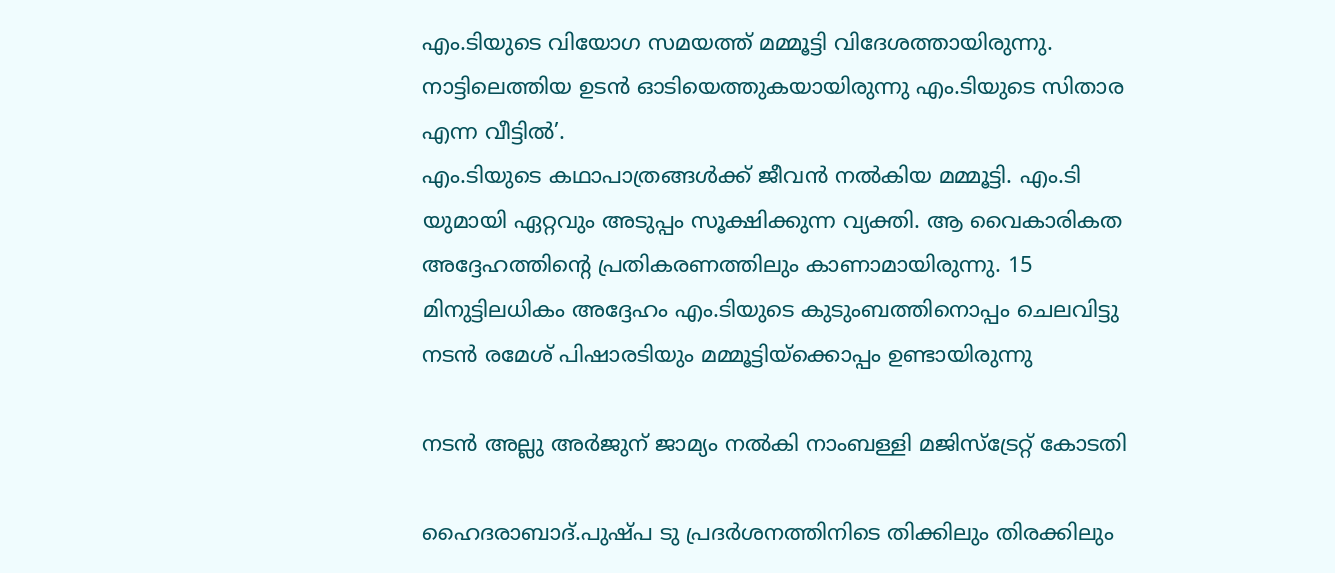എം.ടിയുടെ വിയോഗ സമയത്ത് മമ്മൂട്ടി വിദേശത്തായിരുന്നു. നാട്ടിലെത്തിയ ഉടൻ ഓടിയെത്തുകയായിരുന്നു എം.ടിയുടെ സിതാര എന്ന വീട്ടിൽ’.
എം.ടിയുടെ കഥാപാത്രങ്ങൾക്ക് ജീവൻ നൽകിയ മമ്മൂട്ടി. എം.ടി യുമായി ഏറ്റവും അടുപ്പം സൂക്ഷിക്കുന്ന വ്യക്തി. ആ വൈകാരികത അദ്ദേഹത്തിൻ്റെ പ്രതികരണത്തിലും കാണാമായിരുന്നു. 15 മിനുട്ടിലധികം അദ്ദേഹം എം.ടിയുടെ കുടുംബത്തിനൊപ്പം ചെലവിട്ടു നടൻ രമേശ് പിഷാരടിയും മമ്മൂട്ടിയ്ക്കൊപ്പം ഉണ്ടായിരുന്നു

നടൻ അല്ലു അർജുന് ജാമ്യം നൽകി നാംബള്ളി മജിസ്‌ട്രേറ്റ് കോടതി

ഹൈദരാബാദ്.പുഷ്പ ടു പ്രദർശനത്തിനിടെ തിക്കിലും തിരക്കിലും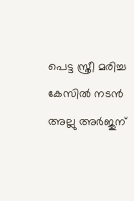പെട്ട സ്ത്രീ മരിച്ച കേസിൽ നടൻ അല്ലു അർജുന്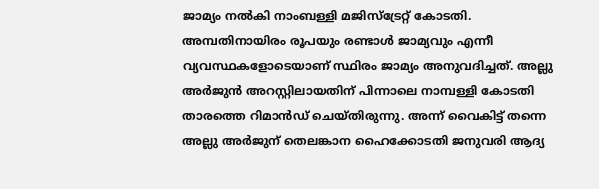ജാമ്യം നൽകി നാംബള്ളി മജിസ്‌ട്രേറ്റ് കോടതി. അമ്പതിനായിരം രൂപയും രണ്ടാൾ ജാമ്യവും എന്നീ വ്യവസ്ഥകളോടെയാണ് സ്ഥിരം ജാമ്യം അനുവദിച്ചത്. അല്ലു അർജുൻ അറസ്റ്റിലായതിന് പിന്നാലെ നാമ്പള്ളി കോടതി താരത്തെ റിമാൻഡ് ചെയ്തിരുന്നു. അന്ന് വൈകിട്ട് തന്നെ അല്ലു അർജുന് തെലങ്കാന ഹൈക്കോടതി ജനുവരി ആദ്യ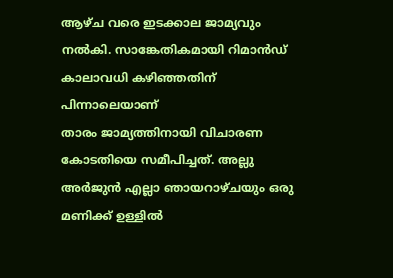ആഴ്ച വരെ ഇടക്കാല ജാമ്യവും നൽകി. സാങ്കേതികമായി റിമാൻഡ് കാലാവധി കഴിഞ്ഞതിന് പിന്നാലെയാണ്
താരം ജാമ്യത്തിനായി വിചാരണ കോടതിയെ സമീപിച്ചത്. അല്ലു അർജുൻ എല്ലാ ഞായറാഴ്ചയും ഒരു മണിക്ക് ഉള്ളിൽ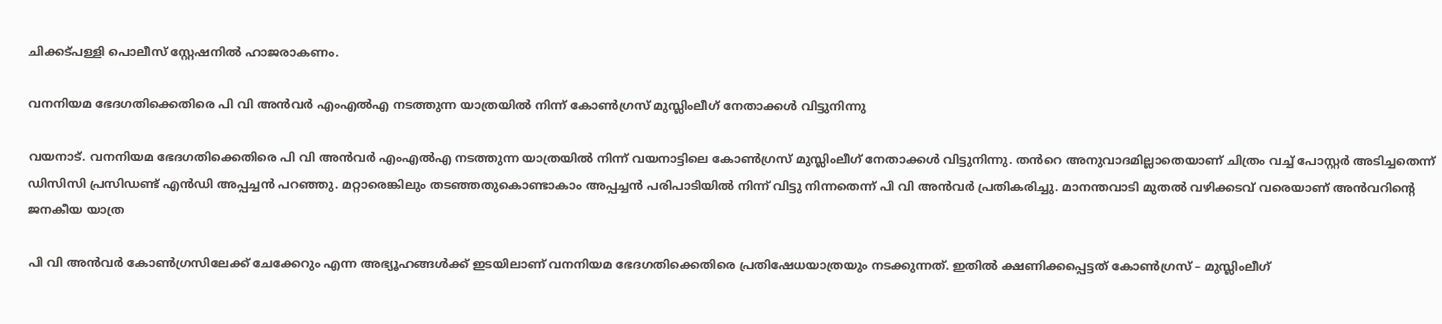ചിക്കട്പള്ളി പൊലീസ് സ്റ്റേഷനിൽ ഹാജരാകണം.

വനനിയമ ഭേദഗതിക്കെതിരെ പി വി അൻവർ എംഎൽഎ നടത്തുന്ന യാത്രയിൽ നിന്ന് കോൺഗ്രസ് മുസ്ലിംലീഗ് നേതാക്കൾ വിട്ടുനിന്നു

വയനാട്. വനനിയമ ഭേദഗതിക്കെതിരെ പി വി അൻവർ എംഎൽഎ നടത്തുന്ന യാത്രയിൽ നിന്ന് വയനാട്ടിലെ കോൺഗ്രസ് മുസ്ലിംലീഗ് നേതാക്കൾ വിട്ടുനിന്നു. തൻറെ അനുവാദമില്ലാതെയാണ് ചിത്രം വച്ച് പോസ്റ്റർ അടിച്ചതെന്ന് ഡിസിസി പ്രസിഡണ്ട് എൻഡി അപ്പച്ചൻ പറഞ്ഞു. മറ്റാരെങ്കിലും തടഞ്ഞതുകൊണ്ടാകാം അപ്പച്ചൻ പരിപാടിയിൽ നിന്ന് വിട്ടു നിന്നതെന്ന് പി വി അൻവർ പ്രതികരിച്ചു. മാനന്തവാടി മുതൽ വഴിക്കടവ് വരെയാണ് അൻവറിന്റെ ജനകീയ യാത്ര

പി വി അൻവർ കോൺഗ്രസിലേക്ക് ചേക്കേറും എന്ന അഭ്യൂഹങ്ങൾക്ക് ഇടയിലാണ് വനനിയമ ഭേദഗതിക്കെതിരെ പ്രതിഷേധയാത്രയും നടക്കുന്നത്. ഇതിൽ ക്ഷണിക്കപ്പെട്ടത് കോൺഗ്രസ് – മുസ്ലിംലീഗ്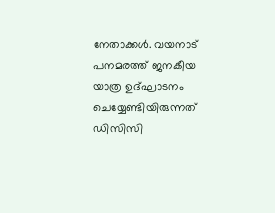നേതാക്കൾ. വയനാട് പനമരത്ത് ജനകീയ യാത്ര ഉദ്ഘാടനം ചെയ്യേണ്ടിയിരുന്നത് ഡിസിസി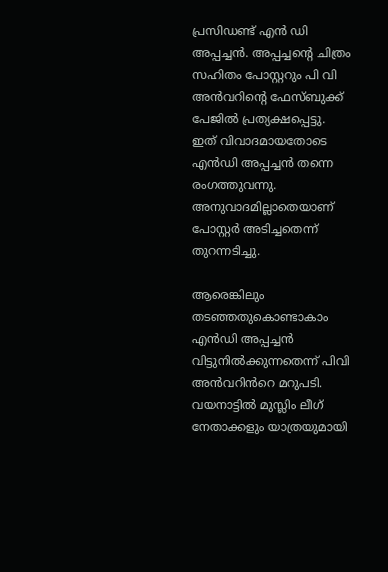പ്രസിഡണ്ട് എൻ ഡി അപ്പച്ചൻ. അപ്പച്ചന്റെ ചിത്രം സഹിതം പോസ്റ്ററും പി വി അൻവറിന്റെ ഫേസ്ബുക്ക് പേജിൽ പ്രത്യക്ഷപ്പെട്ടു. ഇത് വിവാദമായതോടെ എൻഡി അപ്പച്ചൻ തന്നെ രംഗത്തുവന്നു. അനുവാദമില്ലാതെയാണ് പോസ്റ്റർ അടിച്ചതെന്ന് തുറന്നടിച്ചു.

ആരെങ്കിലും തടഞ്ഞതുകൊണ്ടാകാം എൻഡി അപ്പച്ചൻ വിട്ടുനിൽക്കുന്നതെന്ന് പിവി അൻവറിൻറെ മറുപടി. വയനാട്ടിൽ മുസ്ലിം ലീഗ് നേതാക്കളും യാത്രയുമായി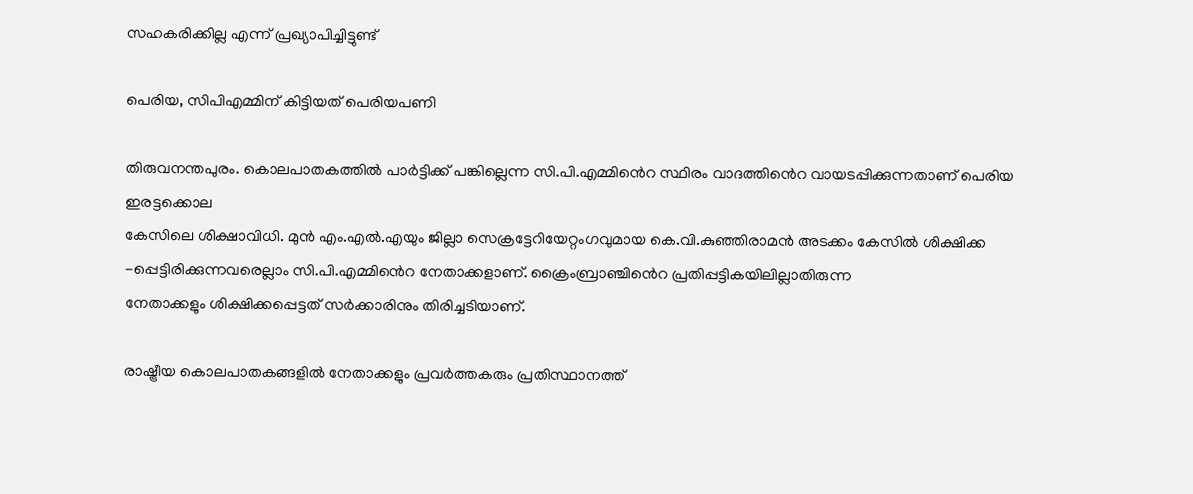സഹകരിക്കില്ല എന്ന് പ്രഖ്യാപിച്ചിട്ടുണ്ട്

പെരിയ, സിപിഎമ്മിന് കിട്ടിയത് പെരിയപണി

തിരുവനന്തപുരം. കൊലപാതകത്തിൽ പാർട്ടിക്ക് പങ്കില്ലെന്ന സി.പി.എമ്മിൻെറ സ്ഥിരം വാദത്തിൻെറ വായടപ്പിക്കുന്നതാണ് പെരിയ ഇരട്ടക്കൊല
കേസിലെ ശിക്ഷാവിധി. മുൻ എം.എൽ.എയും ജില്ലാ സെക്രട്ടേറിയേറ്റംഗവുമായ കെ.വി.കുഞ്ഞിരാമൻ അടക്കം കേസിൽ ശിക്ഷിക്ക
-പ്പെട്ടിരിക്കുന്നവരെല്ലാം സി.പി.എമ്മിൻെറ നേതാക്കളാണ്. ക്രൈംബ്രാഞ്ചിൻെറ പ്രതിപ്പട്ടികയിലില്ലാതിരുന്ന
നേതാക്കളും ശിക്ഷിക്കപ്പെട്ടത് സർക്കാരിനും തിരിച്ചടിയാണ്.

രാഷ്ട്രീയ കൊലപാതകങ്ങളിൽ നേതാക്കളും പ്രവർത്തകരും പ്രതിസ്ഥാനത്ത്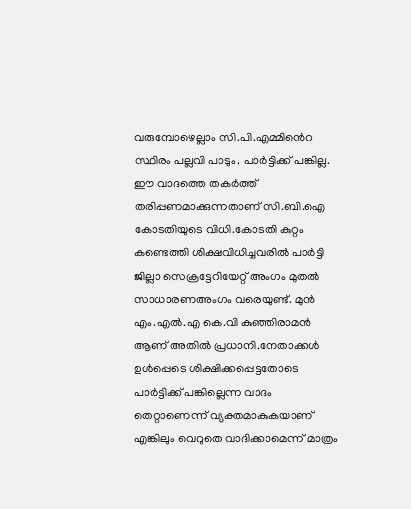വരുമ്പോഴെല്ലാം സി.പി.എമ്മിൻെറ സ്ഥിരം പല്ലവി പാടും. പാർട്ടിക്ക് പങ്കില്ല. ഈ വാദത്തെ തകർത്ത് തരിപ്പണമാക്കുന്നതാണ് സി.ബി.ഐ കോടതിയുടെ വിധി.കോടതി കുറ്റം
കണ്ടെത്തി ശിക്ഷവിധിച്ചവരിൽ പാർട്ടി ജില്ലാ സെക്രട്ടേറിയേറ്റ് അംഗം മുതൽ സാധാരണഅംഗം വരെയുണ്ട്. മുൻ എം.എൽ.എ കെ.വി കുഞ്ഞിരാമൻ ആണ് അതിൽ പ്രധാനി.നേതാക്കൾ ഉൾപ്പെടെ ശിക്ഷിക്കപ്പെട്ടതോടെ പാർട്ടിക്ക് പങ്കില്ലെന്ന വാദം
തെറ്റാണെന്ന് വ്യക്തമാകുകയാണ് എങ്കിലും വെറുതെ വാദിക്കാമെന്ന് മാത്രം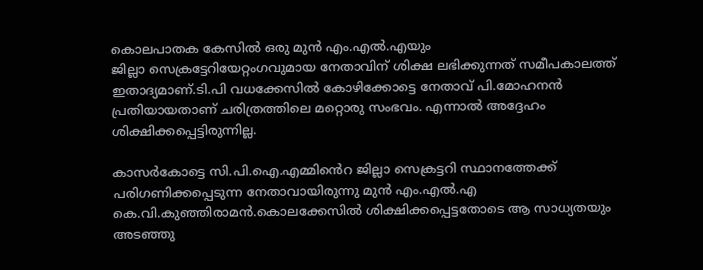കൊലപാതക കേസിൽ ഒരു മുൻ എം.എൽ.എയും
ജില്ലാ സെക്രട്ടേറിയേറ്റംഗവുമായ നേതാവിന് ശിക്ഷ ലഭിക്കുന്നത് സമീപകാലത്ത് ഇതാദ്യമാണ്.ടി.പി വധക്കേസിൽ കോഴിക്കോട്ടെ നേതാവ് പി.മോഹനൻ പ്രതിയായതാണ് ചരിത്രത്തിലെ മറ്റൊരു സംഭവം. എന്നാൽ അദ്ദേഹം ശിക്ഷിക്കപ്പെട്ടിരുന്നില്ല.

കാസർകോട്ടെ സി.പി.ഐ.എമ്മിൻെറ ജില്ലാ സെക്രട്ടറി സ്ഥാനത്തേക്ക് പരിഗണിക്കപ്പെടുന്ന നേതാവായിരുന്നു മുൻ എം.എൽ.എ കെ.വി.കുഞ്ഞിരാമൻ.കൊലക്കേസിൽ ശിക്ഷിക്കപ്പെട്ടതോടെ ആ സാധ്യതയും അടഞ്ഞു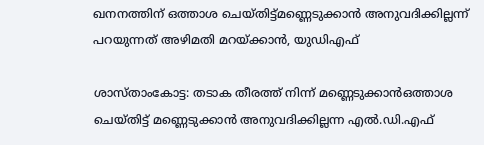ഖനനത്തിന് ഒത്താശ ചെയ്തിട്ട്മണ്ണെടുക്കാൻ അനുവദിക്കില്ലന്ന് പറയുന്നത് അഴിമതി മറയ്ക്കാന്‍, യുഡിഎഫ്

ശാസ്താംകോട്ട: തടാക തീരത്ത് നിന്ന് മണ്ണെടുക്കാൻഒത്താശ ചെയ്തിട്ട് മണ്ണെടുക്കാൻ അനുവദിക്കില്ലന്ന എൽ.ഡി.എഫ്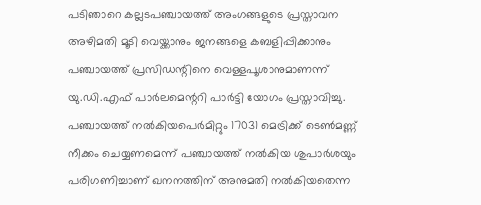പടിഞാറെ കല്ലടപഞ്ചായത്ത് അംഗങ്ങളുടെ പ്രസ്താവന അഴിമതി മൂടി വെയ്ക്കാനും ജനങ്ങളെ കബളിപ്പിക്കാനും പഞ്ചായത്ത് പ്രസിഡന്റിനെ വെള്ളപൂശാനുമാണന്ന് യു.ഡി.എഫ് പാർലമെന്ററി പാർട്ടി യോഗം പ്രസ്താവിച്ചു. പഞ്ചായത്ത് നൽകിയപെർമിറ്റും 17031 മെട്രിക്ക് ടെൺമണ്ണ് നീക്കം ചെയ്യണമെന്ന് പഞ്ചായത്ത് നൽകിയ ശുപാർശയും പരിഗണിച്ചാണ് ഖനനത്തിന് അനുമതി നൽകിയതെന്ന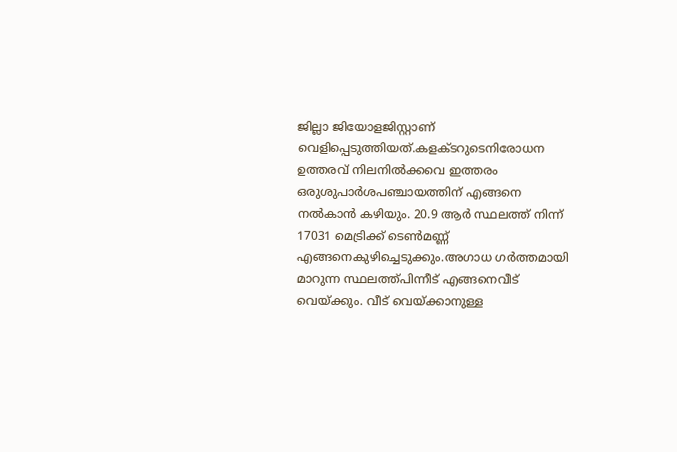ജില്ലാ ജിയോളജിസ്റ്റാണ് വെളിപ്പെടുത്തിയത്.കളക്ടറുടെനിരോധന ഉത്തരവ് നിലനിൽക്കവെ ഇത്തരം ഒരുശുപാർശപഞ്ചായത്തിന് എങ്ങനെ നൽകാൻ കഴിയും. 20.9 ആർ സ്ഥലത്ത് നിന്ന് 17031 മെട്രിക്ക് ടെൺമണ്ണ് എങ്ങനെകുഴിച്ചെടുക്കും.അഗാധ ഗർത്തമായി മാറുന്ന സ്ഥലത്ത്പിന്നീട് എങ്ങനെവീട് വെയ്ക്കും. വീട് വെയ്ക്കാനുള്ള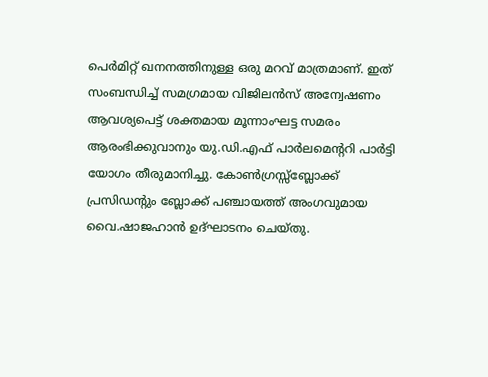പെർമിറ്റ് ഖനനത്തിനുള്ള ഒരു മറവ് മാത്രമാണ്. ഇത് സംബന്ധിച്ച് സമഗ്രമായ വിജിലൻസ് അന്വേഷണം ആവശ്യപെട്ട് ശക്തമായ മൂന്നാംഘട്ട സമരം ആരംഭിക്കുവാനും യു.ഡി.എഫ് പാർലമെന്ററി പാർട്ടി യോഗം തീരുമാനിച്ചു. കോൺഗ്രസ്സ്ബ്ലോക്ക് പ്രസിഡന്റും ബ്ലോക്ക് പഞ്ചായത്ത് അംഗവുമായ വൈ.ഷാജഹാൻ ഉദ്ഘാടനം ചെയ്തു.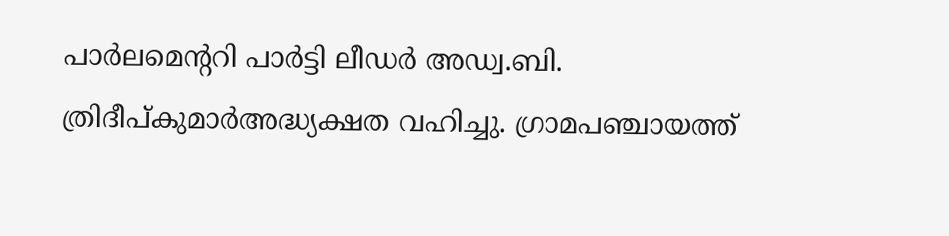പാർലമെന്ററി പാർട്ടി ലീഡർ അഡ്വ.ബി. ത്രിദീപ്കുമാർഅദ്ധ്യക്ഷത വഹിച്ചു. ഗ്രാമപഞ്ചായത്ത്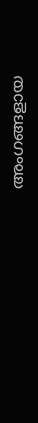അംഗങ്ങളായ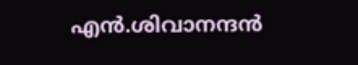എൻ.ശിവാനന്ദൻ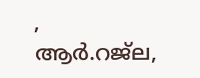,
ആർ.റജ്‌ല,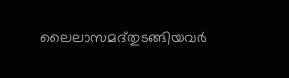ലൈലാസമദ്തുടങ്ങിയവർ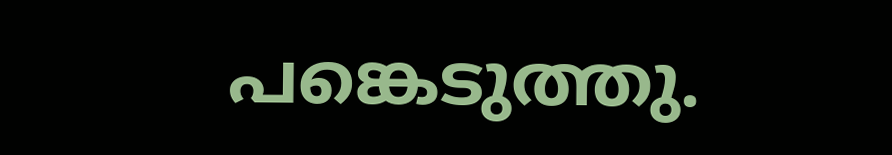പങ്കെടുത്തു.